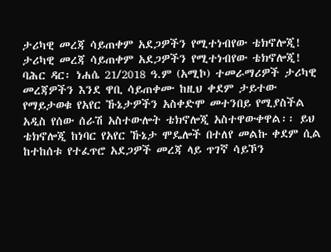ታሪካዊ መረጃ ሳይጠቀም አደጋዎችን የሚተነብየው ቴክኖሎጂ!
ታሪካዊ መረጃ ሳይጠቀም አደጋዎችን የሚተነብየው ቴክኖሎጂ! ባሕር ዳር፡ ነሐሴ 21/2018 ዓ.ም (አሚኮ) ተመራማሪዎች ታሪካዊ መረጃዎችን እንደ ዋቢ ሳይጠቀሙ ከዚህ ቀደም ታይተው የማይታወቁ የአየር ኹኔታዎችን አስቀድሞ መተንበይ የሚያስችል አዲስ የሰው ሰራሽ አስተውሎት ቴክኖሎጂ አስተዋውቀዋል፡፡ ይህ ቴክኖሎጂ ከነባር የአየር ኹኔታ ሞዴሎች በተለየ መልኩ ቀደም ሲል ከተከሰቱ የተፈጥሮ አደጋዎች መረጃ ላይ ጥገኛ ሳይኾን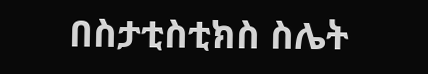በስታቲስቲክስ ስሌት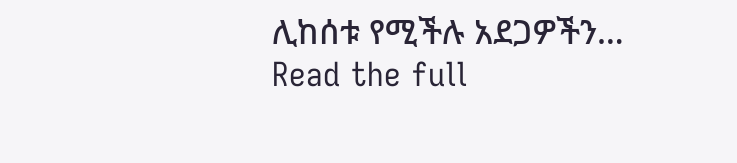ሊከሰቱ የሚችሉ አደጋዎችን…
Read the full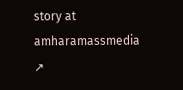story at amharamassmedia ↗